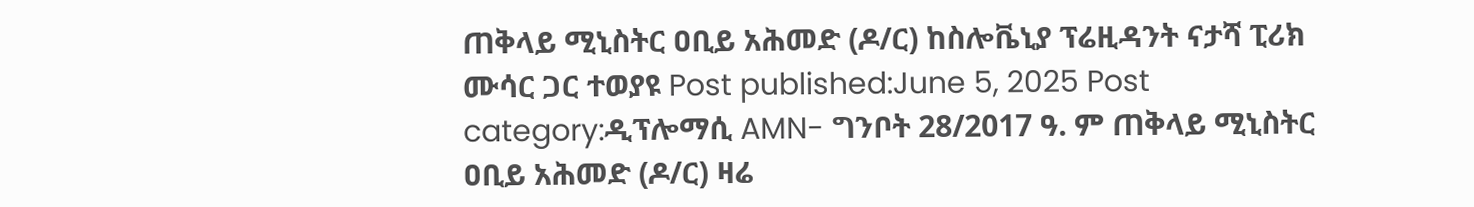ጠቅላይ ሚኒስትር ዐቢይ አሕመድ (ዶ/ር) ከስሎቬኒያ ፕሬዚዳንት ናታሻ ፒሪክ ሙሳር ጋር ተወያዩ Post published:June 5, 2025 Post category:ዲፕሎማሲ AMN- ግንቦት 28/2017 ዓ. ም ጠቅላይ ሚኒስትር ዐቢይ አሕመድ (ዶ/ር) ዛሬ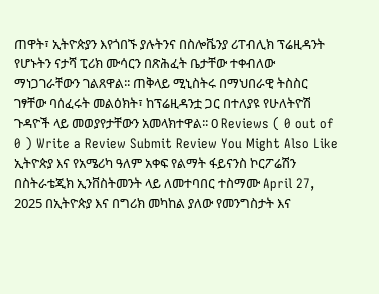ጠዋት፣ ኢትዮጵያን እየጎበኙ ያሉትንና በስሎቬንያ ሪፐብሊክ ፕሬዚዳንት የሆኑትን ናታሻ ፒሪክ ሙሳርን በጽሕፈት ቤታቸው ተቀብለው ማነጋገራቸውን ገልጸዋል፡፡ ጠቅላይ ሚኒስትሩ በማህበራዊ ትስስር ገፃቸው ባሰፈሩት መልዕክት፣ ከፕሬዚዳንቷ ጋር በተለያዩ የሁለትዮሽ ጉዳዮች ላይ መወያየታቸውን አመላክተዋል፡፡ 0 Reviews ( 0 out of 0 ) Write a Review Submit Review You Might Also Like ኢትዮጵያ እና የአሜሪካ ዓለም አቀፍ የልማት ፋይናንስ ኮርፖሬሽን በስትራቴጂክ ኢንቨስትመንት ላይ ለመተባበር ተስማሙ April 27, 2025 በኢትዮጵያ እና በግሪክ መካከል ያለው የመንግስታት እና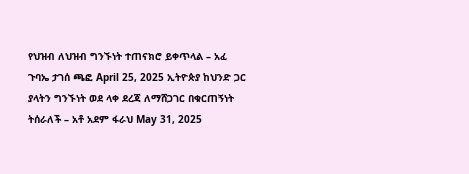የህዝብ ለህዝብ ግንኙነት ተጠናክሮ ይቀጥላል – አፈ ጉባኤ ታገሰ ጫፎ April 25, 2025 ኢትዮጵያ ከህንድ ጋር ያላትን ግንኙነት ወደ ላቀ ደረጃ ለማሸጋገር በቁርጠኝነት ትሰራለች – አቶ አደም ፋራህ May 31, 2025